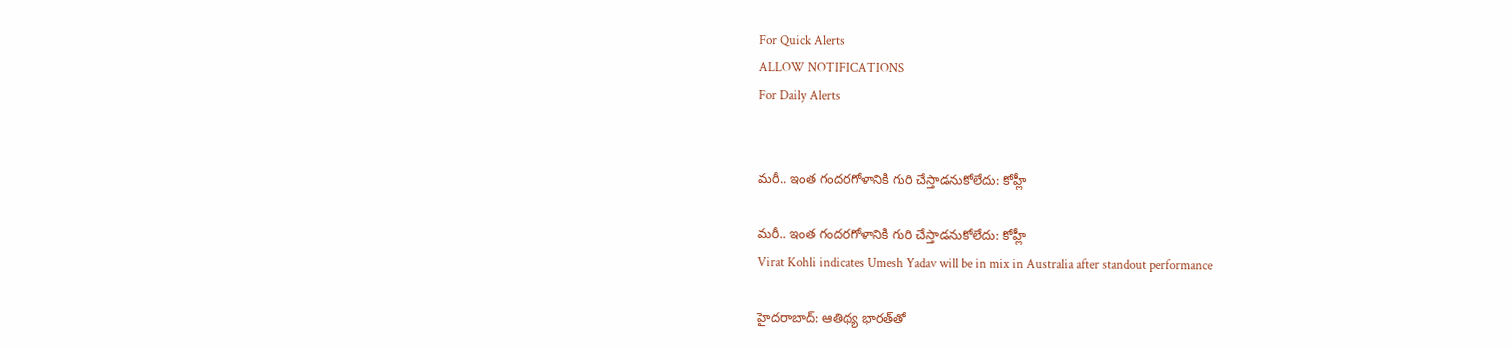For Quick Alerts
ALLOW NOTIFICATIONS
For Daily Alerts


మరీ.. ఇంత గందరగోళానికి గురి చేస్తాడనుకోలేదు: కోహ్లీ

మరీ.. ఇంత గందరగోళానికి గురి చేస్తాడనుకోలేదు: కోహ్లీ
Virat Kohli indicates Umesh Yadav will be in mix in Australia after standout performance

హైదరాబాద్: ఆతిథ్య భారత్‌తో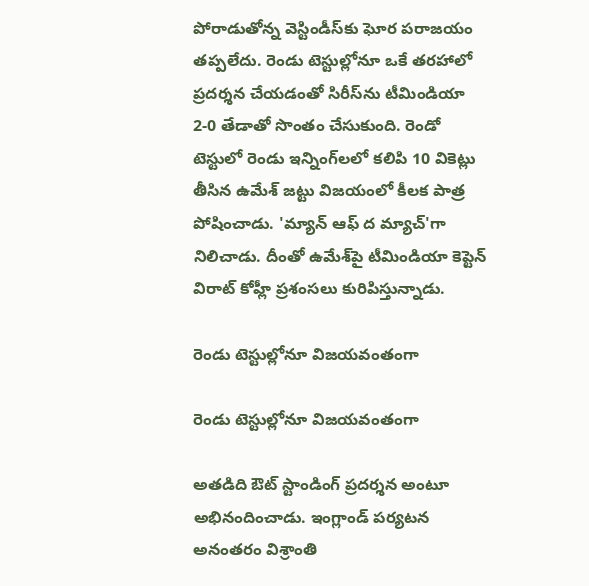పోరాడుతోన్న వెస్టిండీస్‌కు ఘోర పరాజయం తప్పలేదు. రెండు టెస్టుల్లోనూ ఒకే తరహాలో ప్రదర్శన చేయడంతో సిరీస్‌ను టీమిండియా 2-0 తేడాతో సొంతం చేసుకుంది. రెండో టెస్టులో రెండు ఇన్నింగ్‌లలో కలిపి 10 వికెట్లు తీసిన ఉమేశ్‌ జట్టు విజయంలో కీలక పాత్ర పోషించాడు. 'మ్యాన్‌ ఆఫ్‌ ద మ్యాచ్‌'గా నిలిచాడు. దీంతో ఉమేశ్‌పై టీమిండియా కెప్టెన్‌ విరాట్‌ కోహ్లీ ప్రశంసలు కురిపిస్తున్నాడు.

రెండు టెస్టుల్లోనూ విజయవంతంగా

రెండు టెస్టుల్లోనూ విజయవంతంగా

అతడిది ఔట్‌ స్టాండింగ్‌ ప్రదర్శన అంటూ అభినందించాడు. ఇంగ్లాండ్ పర్యటన అనంతరం విశ్రాంతి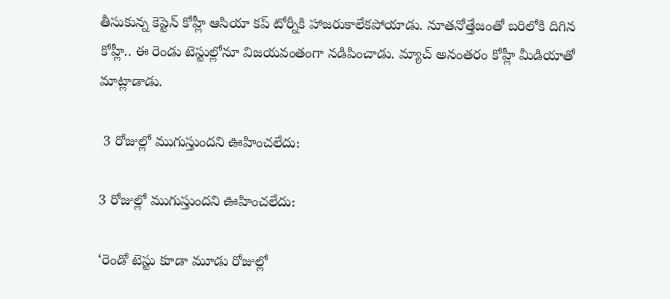తీసుకున్న కెప్టెన్ కోహ్లీ ఆసియా కప్ టోర్నీకి హాజరుకాలేకపోయాడు. నూతనోత్తేజంతో బరిలోకి దిగిన కోహ్లీ.. ఈ రెండు టెస్టుల్లోనూ విజయవంతంగా నడిపించాడు. మ్యాచ్‌ అనంతరం కోహ్లీ మీడియాతో మాట్లాడాడు.

 3 రోజుల్లో ముగుస్తుందని ఊహించలేదు:

3 రోజుల్లో ముగుస్తుందని ఊహించలేదు:

‘రెండో టెస్టు కూడా మూడు రోజుల్లో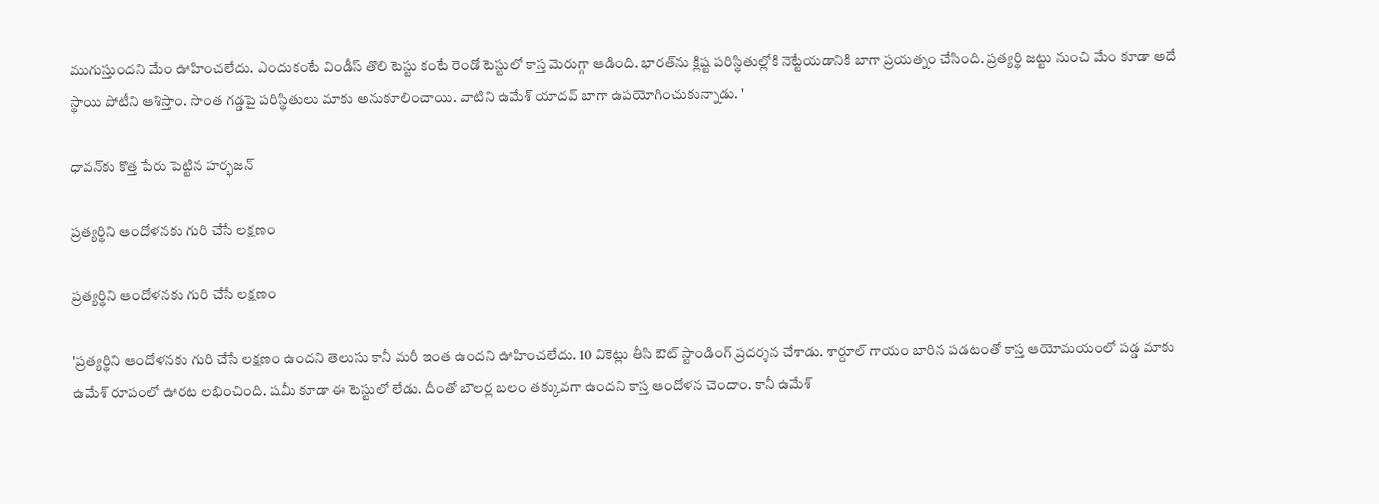ముగుస్తుందని మేం ఊహించలేదు. ఎందుకంటే విండీస్‌ తొలి టెస్టు కంటే రెండో టెస్టులో కాస్త మెరుగ్గా ఆడింది. భారత్‌ను క్లిష్ట పరిస్థితుల్లోకి నెట్టేయడానికి బాగా ప్రయత్నం చేసింది. ప్రత్యర్థి జట్టు నుంచి మేం కూడా అదే స్థాయి పోటీని ఆశిస్తాం. సొంత గడ్డపై పరిస్థితులు మాకు అనుకూలించాయి. వాటిని ఉమేశ్‌ యాదవ్‌ బాగా ఉపయోగించుకున్నాడు. '

ధావన్‌కు కొత్త పేరు పెట్టిన హర్భజన్

ప్రత్యర్థిని ఆందోళనకు గురి చేసే లక్షణం

ప్రత్యర్థిని ఆందోళనకు గురి చేసే లక్షణం

'ప్రత్యర్థిని ఆందోళనకు గురి చేసే లక్షణం ఉందని తెలుసు కానీ మరీ ఇంత ఉందని ఊహించలేదు. 10 వికెట్లు తీసి ఔట్‌ స్టాండింగ్‌ ప్రదర్శన చేశాడు. శార్దూల్‌ గాయం బారిన పడటంతో కాస్త ఆయోమయంలో పడ్డ మాకు ఉమేశ్ రూపంలో ఊరట లభించింది. షమీ కూడా ఈ టెస్టులో లేడు. దీంతో బౌలర్ల బలం తక్కువగా ఉందని కాస్త ఆందోళన చెందాం. కానీ ఉమేశ్‌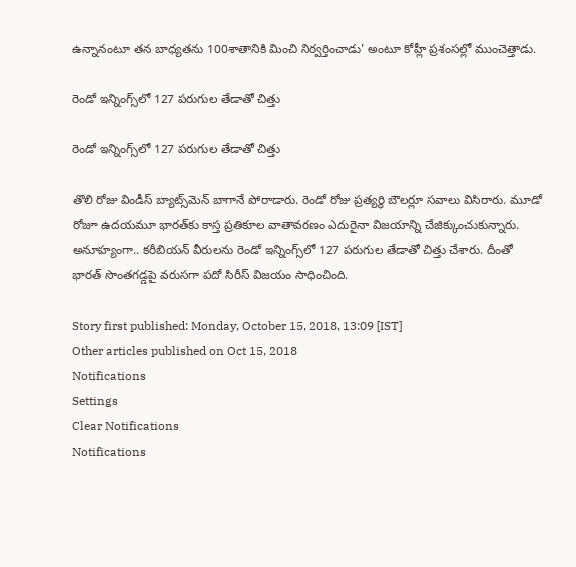ఉన్నానంటూ తన బాధ్యతను 100శాతానికి మించి నిర్వర్తించాడు' అంటూ కోహ్లీ ప్రశంసల్లో ముంచెత్తాడు.

రెండో ఇన్నింగ్స్‌లో 127 పరుగుల తేడాతో చిత్తు

రెండో ఇన్నింగ్స్‌లో 127 పరుగుల తేడాతో చిత్తు

తొలి రోజు విండీస్‌ బ్యాట్స్‌మెన్‌ బాగానే పోరాడారు. రెండో రోజు ప్రత్యర్థి బౌలర్లూ సవాలు విసిరారు. మూడో రోజూ ఉదయమూ భారత్‌కు కాస్త ప్రతికూల వాతావరణం ఎదురైనా విజయాన్ని చేజిక్కుంచుకున్నారు. అనూహ్యంగా.. కరీబియన్‌ వీరులను రెండో ఇన్నింగ్స్‌లో 127 పరుగుల తేడాతో చిత్తు చేశారు. దీంతో భారత్‌ సొంతగడ్డపై వరుసగా పదో సిరీస్‌ విజయం సాధించింది.

Story first published: Monday, October 15, 2018, 13:09 [IST]
Other articles published on Oct 15, 2018
Notifications
Settings
Clear Notifications
Notifications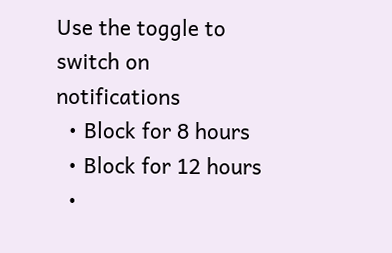Use the toggle to switch on notifications
  • Block for 8 hours
  • Block for 12 hours
  •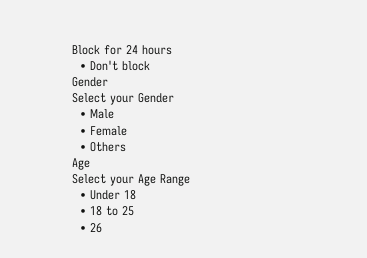Block for 24 hours
  • Don't block
Gender
Select your Gender
  • Male
  • Female
  • Others
Age
Select your Age Range
  • Under 18
  • 18 to 25
  • 26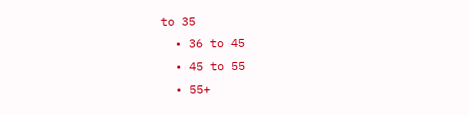to 35
  • 36 to 45
  • 45 to 55
  • 55+